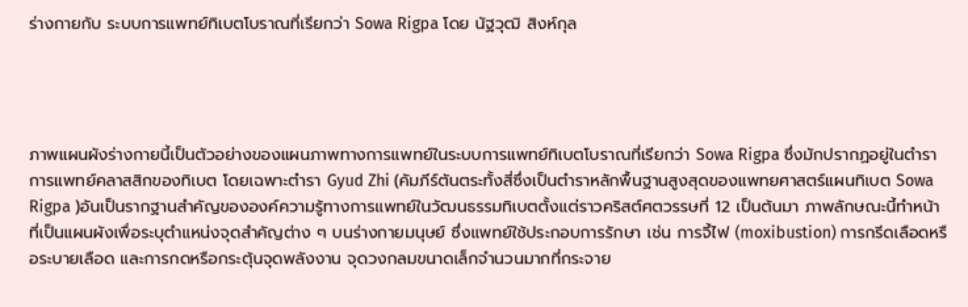ร่างกายกับ ระบบการแพทย์ทิเบตโบราณที่เรียกว่า Sowa Rigpa โดย นัฐวุฒิ สิงห์กุล




ภาพแผนผังร่างกายนี้เป็นตัวอย่างของแผนภาพทางการแพทย์ในระบบการแพทย์ทิเบตโบราณที่เรียกว่า Sowa Rigpa ซึ่งมักปรากฏอยู่ในตำราการแพทย์คลาสสิกของทิเบต โดยเฉพาะตำรา Gyud Zhi (คัมภีร์ตันตระทั้งสี่ซึ่งเป็นตำราหลักพื้นฐานสูงสุดของแพทยศาสตร์แผนทิเบต Sowa Rigpa )อันเป็นรากฐานสำคัญขององค์ความรู้ทางการแพทย์ในวัฒนธรรมทิเบตตั้งแต่ราวคริสต์ศตวรรษที่ 12 เป็นต้นมา ภาพลักษณะนี้ทำหน้าที่เป็นแผนผังเพื่อระบุตำแหน่งจุดสำคัญต่าง ๆ บนร่างกายมนุษย์ ซึ่งแพทย์ใช้ประกอบการรักษา เช่น การจี้ไฟ (moxibustion) การกรีดเลือดหรือระบายเลือด และการกดหรือกระตุ้นจุดพลังงาน จุดวงกลมขนาดเล็กจำนวนมากที่กระจาย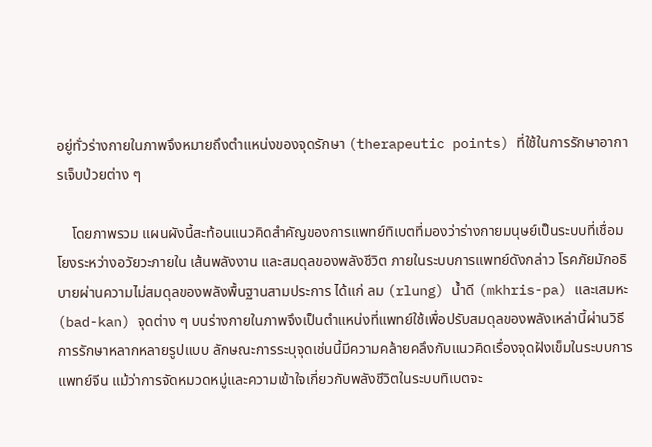อยู่ทั่วร่างกายในภาพจึงหมายถึงตำแหน่งของจุดรักษา (therapeutic points) ที่ใช้ในการรักษาอาการเจ็บป่วยต่าง ๆ

    โดยภาพรวม แผนผังนี้สะท้อนแนวคิดสำคัญของการแพทย์ทิเบตที่มองว่าร่างกายมนุษย์เป็นระบบที่เชื่อมโยงระหว่างอวัยวะภายใน เส้นพลังงาน และสมดุลของพลังชีวิต ภายในระบบการแพทย์ดังกล่าว โรคภัยมักอธิบายผ่านความไม่สมดุลของพลังพื้นฐานสามประการ ได้แก่ ลม (rlung) น้ำดี (mkhris-pa) และเสมหะ (bad-kan) จุดต่าง ๆ บนร่างกายในภาพจึงเป็นตำแหน่งที่แพทย์ใช้เพื่อปรับสมดุลของพลังเหล่านี้ผ่านวิธีการรักษาหลากหลายรูปแบบ ลักษณะการระบุจุดเช่นนี้มีความคล้ายคลึงกับแนวคิดเรื่องจุดฝังเข็มในระบบการแพทย์จีน แม้ว่าการจัดหมวดหมู่และความเข้าใจเกี่ยวกับพลังชีวิตในระบบทิเบตจะ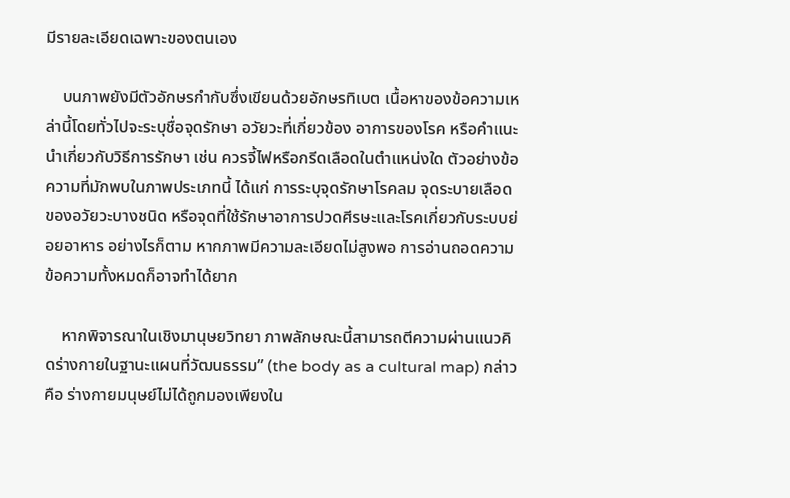มีรายละเอียดเฉพาะของตนเอง

    บนภาพยังมีตัวอักษรกำกับซึ่งเขียนด้วยอักษรทิเบต เนื้อหาของข้อความเหล่านี้โดยทั่วไปจะระบุชื่อจุดรักษา อวัยวะที่เกี่ยวข้อง อาการของโรค หรือคำแนะนำเกี่ยวกับวิธีการรักษา เช่น ควรจี้ไฟหรือกรีดเลือดในตำแหน่งใด ตัวอย่างข้อความที่มักพบในภาพประเภทนี้ ได้แก่ การระบุจุดรักษาโรคลม จุดระบายเลือดของอวัยวะบางชนิด หรือจุดที่ใช้รักษาอาการปวดศีรษะและโรคเกี่ยวกับระบบย่อยอาหาร อย่างไรก็ตาม หากภาพมีความละเอียดไม่สูงพอ การอ่านถอดความข้อความทั้งหมดก็อาจทำได้ยาก

    หากพิจารณาในเชิงมานุษยวิทยา ภาพลักษณะนี้สามารถตีความผ่านแนวคิดร่างกายในฐานะแผนที่วัฒนธรรม” (the body as a cultural map) กล่าวคือ ร่างกายมนุษย์ไม่ได้ถูกมองเพียงใน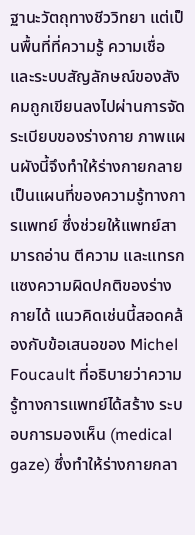ฐานะวัตถุทางชีววิทยา แต่เป็นพื้นที่ที่ความรู้ ความเชื่อ และระบบสัญลักษณ์ของสังคมถูกเขียนลงไปผ่านการจัดระเบียบของร่างกาย ภาพแผนผังนี้จึงทำให้ร่างกายกลายเป็นแผนที่ของความรู้ทางการแพทย์ ซึ่งช่วยให้แพทย์สามารถอ่าน ตีความ และแทรกแซงความผิดปกติของร่างกายได้ แนวคิดเช่นนี้สอดคล้องกับข้อเสนอของ Michel Foucault ที่อธิบายว่าความรู้ทางการแพทย์ได้สร้าง ระบอบการมองเห็น (medical gaze) ซึ่งทำให้ร่างกายกลา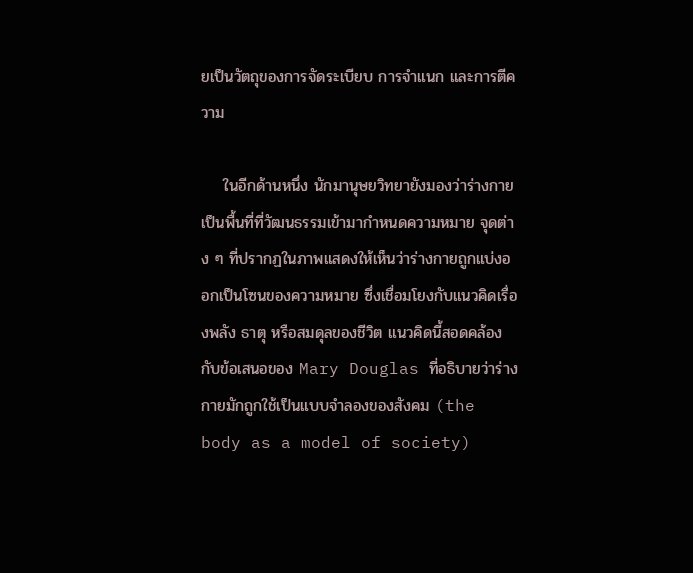ยเป็นวัตถุของการจัดระเบียบ การจำแนก และการตีความ

    ในอีกด้านหนึ่ง นักมานุษยวิทยายังมองว่าร่างกายเป็นพื้นที่ที่วัฒนธรรมเข้ามากำหนดความหมาย จุดต่าง ๆ ที่ปรากฏในภาพแสดงให้เห็นว่าร่างกายถูกแบ่งออกเป็นโซนของความหมาย ซึ่งเชื่อมโยงกับแนวคิดเรื่องพลัง ธาตุ หรือสมดุลของชีวิต แนวคิดนี้สอดคล้องกับข้อเสนอของ Mary Douglas ที่อธิบายว่าร่างกายมักถูกใช้เป็นแบบจำลองของสังคม (the body as a model of society)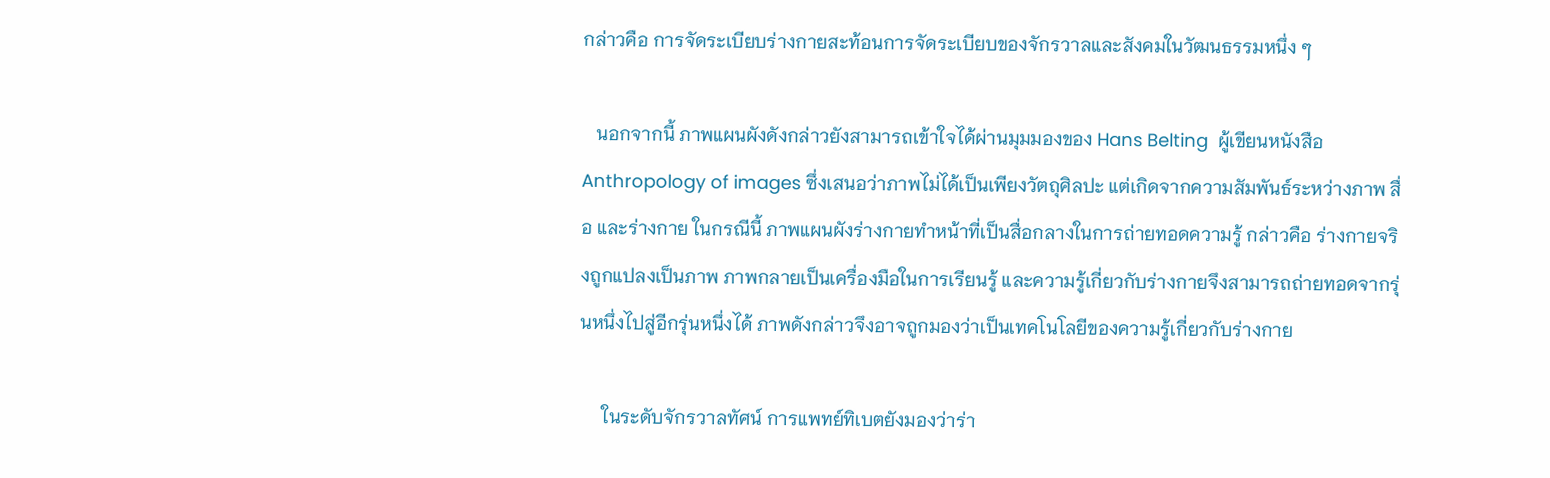กล่าวคือ การจัดระเบียบร่างกายสะท้อนการจัดระเบียบของจักรวาลและสังคมในวัฒนธรรมหนึ่ง ๆ

   นอกจากนี้ ภาพแผนผังดังกล่าวยังสามารถเข้าใจได้ผ่านมุมมองของ Hans Belting  ผู้เขียนหนังสือ Anthropology of images ซึ่งเสนอว่าภาพไม่ได้เป็นเพียงวัตถุศิลปะ แต่เกิดจากความสัมพันธ์ระหว่างภาพ สื่อ และร่างกาย ในกรณีนี้ ภาพแผนผังร่างกายทำหน้าที่เป็นสื่อกลางในการถ่ายทอดความรู้ กล่าวคือ ร่างกายจริงถูกแปลงเป็นภาพ ภาพกลายเป็นเครื่องมือในการเรียนรู้ และความรู้เกี่ยวกับร่างกายจึงสามารถถ่ายทอดจากรุ่นหนึ่งไปสู่อีกรุ่นหนึ่งได้ ภาพดังกล่าวจึงอาจถูกมองว่าเป็นเทคโนโลยีของความรู้เกี่ยวกับร่างกาย

     ในระดับจักรวาลทัศน์ การแพทย์ทิเบตยังมองว่าร่า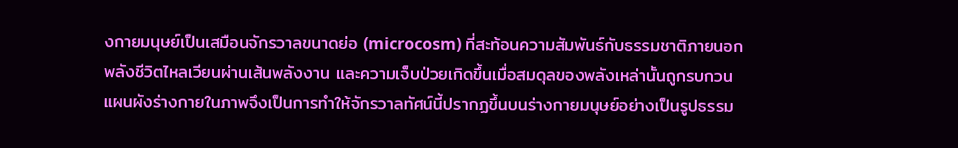งกายมนุษย์เป็นเสมือนจักรวาลขนาดย่อ (microcosm) ที่สะท้อนความสัมพันธ์กับธรรมชาติภายนอก พลังชีวิตไหลเวียนผ่านเส้นพลังงาน และความเจ็บป่วยเกิดขึ้นเมื่อสมดุลของพลังเหล่านั้นถูกรบกวน แผนผังร่างกายในภาพจึงเป็นการทำให้จักรวาลทัศน์นี้ปรากฏขึ้นบนร่างกายมนุษย์อย่างเป็นรูปธรรม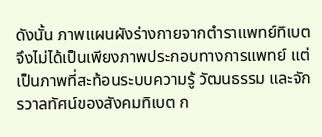ดังนั้น ภาพแผนผังร่างกายจากตำราแพทย์ทิเบตจึงไม่ได้เป็นเพียงภาพประกอบทางการแพทย์ แต่เป็นภาพที่สะท้อนระบบความรู้ วัฒนธรรม และจักรวาลทัศน์ของสังคมทิเบต ก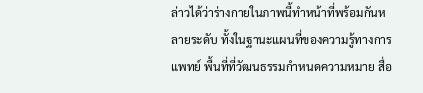ล่าวได้ว่าร่างกายในภาพนี้ทำหน้าที่พร้อมกันหลายระดับ ทั้งในฐานะแผนที่ของความรู้ทางการแพทย์ พื้นที่ที่วัฒนธรรมกำหนดความหมาย สื่อ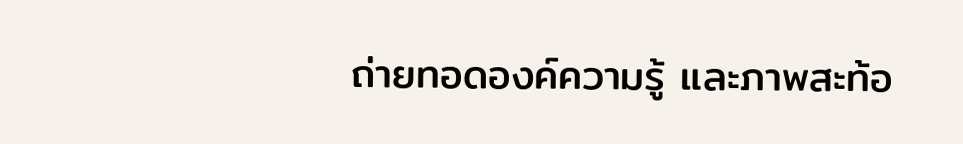ถ่ายทอดองค์ความรู้ และภาพสะท้อ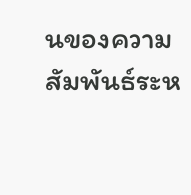นของความสัมพันธ์ระห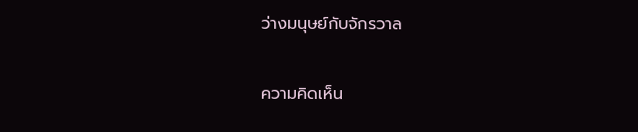ว่างมนุษย์กับจักรวาล


ความคิดเห็น